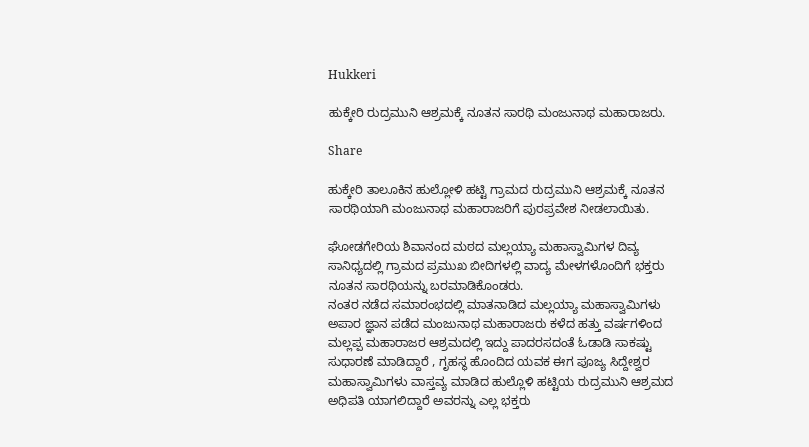Hukkeri

ಹುಕ್ಕೇರಿ ರುದ್ರಮುನಿ ಆಶ್ರಮಕ್ಕೆ ನೂತನ ಸಾರಥಿ ಮಂಜುನಾಥ ಮಹಾರಾಜರು.

Share

ಹುಕ್ಕೇರಿ ತಾಲೂಕಿನ ಹುಲ್ಲೋಳಿ ಹಟ್ಟಿ ಗ್ರಾಮದ ರುದ್ರಮುನಿ ಆಶ್ರಮಕ್ಕೆ ನೂತನ ಸಾರಥಿಯಾಗಿ ಮಂಜುನಾಥ ಮಹಾರಾಜರಿಗೆ ಪುರಪ್ರವೇಶ ನೀಡಲಾಯಿತು.

ಘೋಡಗೇರಿಯ ಶಿವಾನಂದ ಮಠದ ಮಲ್ಲಯ್ಯಾ ಮಹಾಸ್ವಾಮಿಗಳ ದಿವ್ಯ ಸಾನಿಧ್ಯದಲ್ಲಿ ಗ್ರಾಮದ ಪ್ರಮುಖ ಬೀದಿಗಳಲ್ಲಿ ವಾದ್ಯ ಮೇಳಗಳೊಂದಿಗೆ ಭಕ್ತರು ನೂತನ ಸಾರಥಿಯನ್ನು ಬರಮಾಡಿಕೊಂಡರು.
ನಂತರ ನಡೆದ ಸಮಾರಂಭದಲ್ಲಿ ಮಾತನಾಡಿದ ಮಲ್ಲಯ್ಯಾ ಮಹಾಸ್ವಾಮಿಗಳು ಅಪಾರ ಜ್ಞಾನ ಪಡೆದ ಮಂಜುನಾಥ ಮಹಾರಾಜರು ಕಳೆದ ಹತ್ತು ವರ್ಷಗಳಿಂದ ಮಲ್ಲಪ್ಪ ಮಹಾರಾಜರ ಆಶ್ರಮದಲ್ಲಿ ಇದ್ದು ಪಾದರಸದಂತೆ ಓಡಾಡಿ ಸಾಕಷ್ಟು ಸುಧಾರಣೆ ಮಾಡಿದ್ದಾರೆ , ಗೃಹಸ್ಥ ಹೊಂದಿದ ಯವಕ ಈಗ ಪೂಜ್ಯ ಸಿದ್ದೇಶ್ವರ ಮಹಾಸ್ವಾಮಿಗಳು ವಾಸ್ತವ್ಯ ಮಾಡಿದ ಹುಲ್ಲೊಳಿ ಹಟ್ಟಿಯ ರುದ್ರಮುನಿ ಆಶ್ರಮದ ಅಧಿಪತಿ ಯಾಗಲಿದ್ದಾರೆ ಅವರನ್ನು ಎಲ್ಲ ಭಕ್ತರು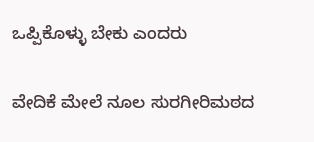ಒಪ್ಪಿಕೊಳ್ಳು ಬೇಕು ಎಂದರು


ವೇದಿಕೆ ಮೇಲೆ ನೂಲ ಸುರಗೀರಿಮಠದ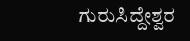ಗುರುಸಿದ್ದೇಶ್ವರ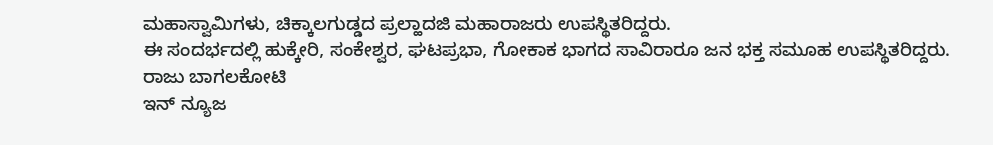ಮಹಾಸ್ವಾಮಿಗಳು, ಚಿಕ್ಕಾಲಗುಡ್ಡದ ಪ್ರಲ್ಹಾದಜಿ ಮಹಾರಾಜರು ಉಪಸ್ಥಿತರಿದ್ದರು.
ಈ ಸಂದರ್ಭದಲ್ಲಿ ಹುಕ್ಕೇರಿ, ಸಂಕೇಶ್ವರ, ಘಟಪ್ರಭಾ, ಗೋಕಾಕ ಭಾಗದ ಸಾವಿರಾರೂ ಜನ ಭಕ್ತ ಸಮೂಹ ಉಪಸ್ಥಿತರಿದ್ದರು.
ರಾಜು ಬಾಗಲಕೋಟಿ
ಇನ್ ನ್ಯೂಜ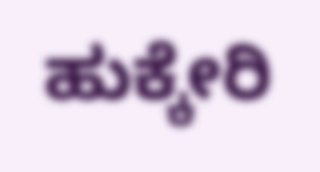ಹುಕ್ಕೇರಿ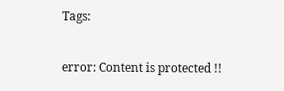Tags:

error: Content is protected !!